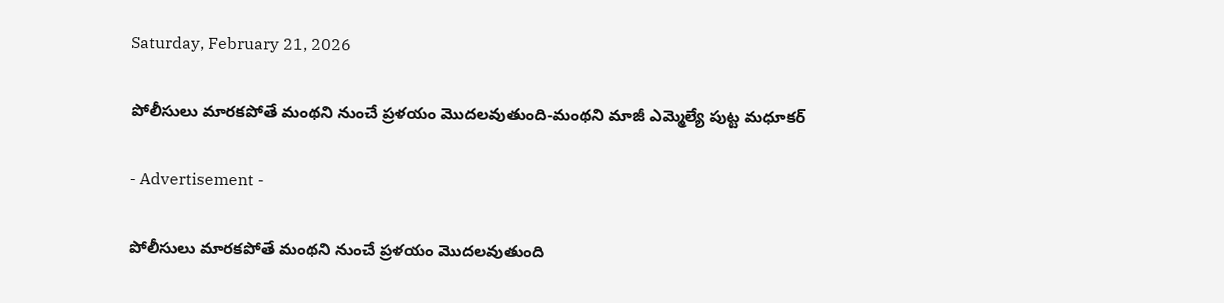Saturday, February 21, 2026

పోలీసులు మారకపోతే మంథని నుంచే ప్రళయం మొదలవుతుంది-మంథని మాజీ ఎమ్మెల్యే పుట్ట మధూకర్‌

- Advertisement -

పోలీసులు మారకపోతే మంథని నుంచే ప్రళయం మొదలవుతుంది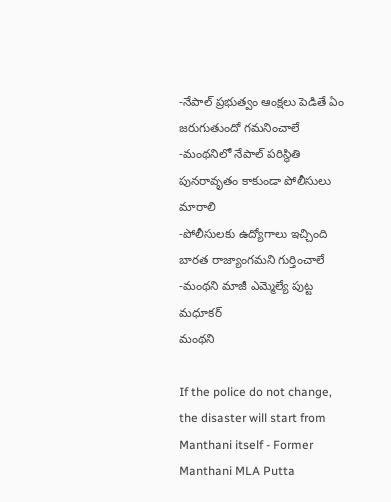-నేపాల్‌ ప్రభుత్వం ఆంక్షలు పెడితే ఏం జరుగుతుందో గమనించాలే
-మంథనిలో నేపాల్‌ పరిస్థితి పునరావృతం కాకుండా పోలీసులు మారాలి
-పోలీసులకు ఉద్యోగాలు ఇచ్చింది బారత రాజ్యాంగమని గుర్తించాలే
-మంథని మాజీ ఎమ్మెల్యే పుట్ట మధూకర్‌
మంథని

If the police do not change, the disaster will start from Manthani itself - Former Manthani MLA Putta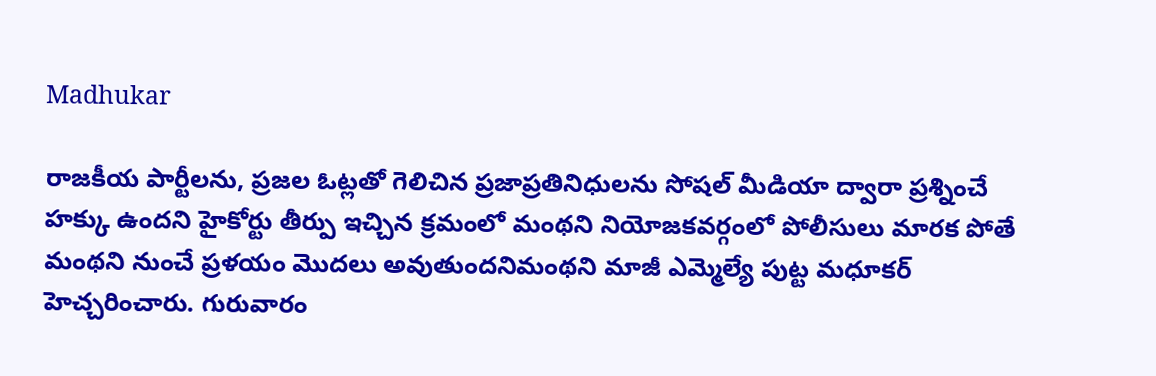Madhukar

రాజకీయ పార్టీలను, ప్రజల ఓట్లతో గెలిచిన ప్రజాప్రతినిధులను సోషల్‌ మీడియా ద్వారా ప్రశ్నించే హక్కు ఉందని హైకోర్టు తీర్పు ఇచ్చిన క్రమంలో మంథని నియోజకవర్గంలో పోలీసులు మారక పోతే మంథని నుంచే ప్రళయం మొదలు అవుతుందనిమంథని మాజీ ఎమ్మెల్యే పుట్ట మధూకర్‌ హెచ్చరించారు. గురువారం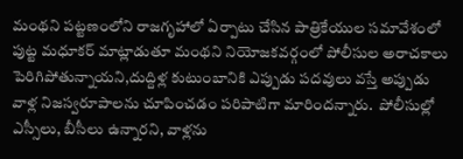మంథని పట్టణంలోని రాజగృహాలో ఏర్పాటు చేసిన పాత్రికేయుల సమావేశంలో పుట్ట మధూకర్‌ మాట్లాడుతూ మంథని నియోజకవర్గంలో పోలీసుల అరాచకాలు పెరిగిపోతున్నాయని,దుద్దిళ్ల కుటుంబానికి ఎప్పుడు పదవులు వస్తే అప్పుడు వాళ్ల నిజస్వరూపాలను చూపించడం పరిపాటిగా మారిందన్నారు.  పోలీసుల్లో ఎస్సీలు, బీసీలు ఉన్నారని, వాళ్లను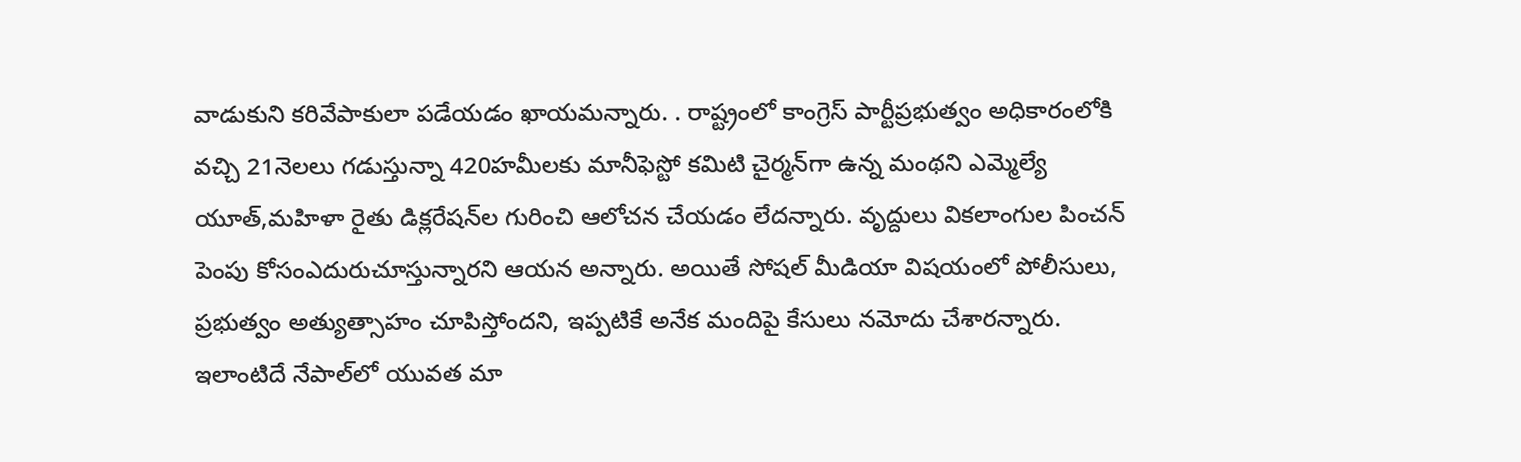వాడుకుని కరివేపాకులా పడేయడం ఖాయమన్నారు. . రాష్ట్రంలో కాంగ్రెస్‌ పార్టీప్రభుత్వం అధికారంలోకి వచ్చి 21నెలలు గడుస్తున్నా 420హమీలకు మానీఫెస్టో కమిటి చైర్మన్‌గా ఉన్న మంథని ఎమ్మెల్యే యూత్‌,మహిళా రైతు డిక్లరేషన్‌ల గురించి ఆలోచన చేయడం లేదన్నారు. వృద్దులు వికలాంగుల పించన్‌ పెంపు కోసంఎదురుచూస్తున్నారని ఆయన అన్నారు. అయితే సోషల్‌ మీడియా విషయంలో పోలీసులు, ప్రభుత్వం అత్యుత్సాహం చూపిస్తోందని, ఇప్పటికే అనేక మందిపై కేసులు నమోదు చేశారన్నారు. ఇలాంటిదే నేపాల్‌లో యువత మా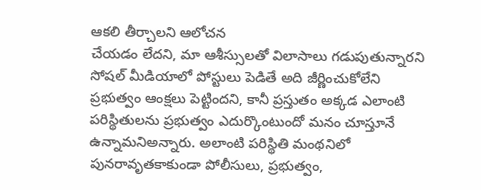ఆకలి తీర్చాలని ఆలోచన
చేయడం లేదని, మా ఆశీస్సులతో విలాసాలు గడుపుతున్నారని సోషల్‌ మీడియాలో పోస్టులు పెడితే అది జీర్ణించుకోలేని ప్రభుత్వం ఆంక్షలు పెట్టిందని, కానీ ప్రస్తుతం అక్కడ ఎలాంటి పరిస్థితులను ప్రభుత్వం ఎదుర్కొంటుందో మనం చూస్తూనే ఉన్నామనిఅన్నారు. అలాంటి పరిస్థితి మంథనిలో పునరావృతకాకుండా పోలీసులు, ప్రభుత్వం,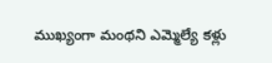ముఖ్యంగా మంథని ఎమ్మెల్యే కళ్లు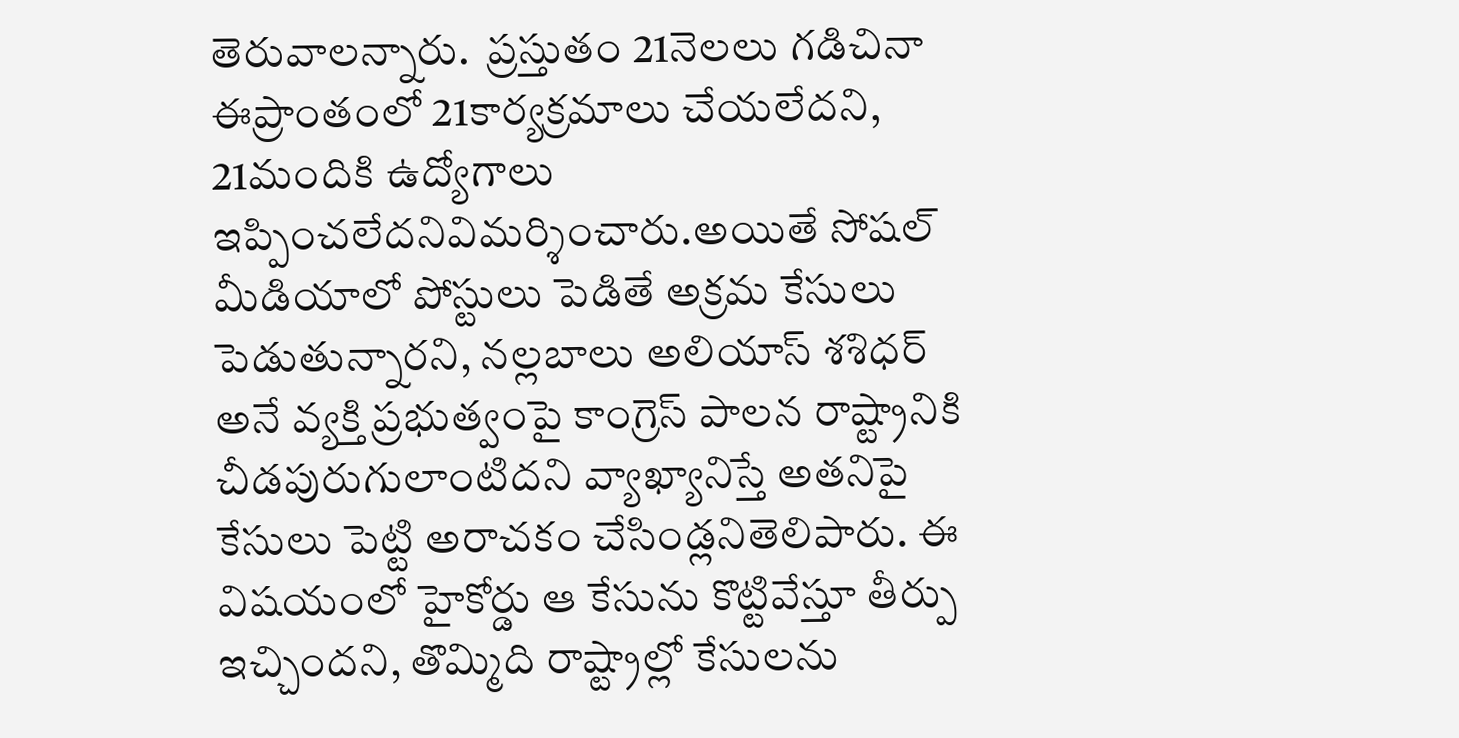తెరువాలన్నారు.  ప్రస్తుతం 21నెలలు గడిచినా ఈప్రాంతంలో 21కార్యక్రమాలు చేయలేదని, 21మందికి ఉద్యోగాలు ఇప్పించలేదనివిమర్శించారు.అయితే సోషల్‌ మీడియాలో పోస్టులు పెడితే అక్రమ కేసులు పెడుతున్నారని, నల్లబాలు అలియాస్‌ శశిధర్‌ అనే వ్యక్తి ప్రభుత్వంపై కాంగ్రెస్‌ పాలన రాష్ట్రానికి చీడపురుగులాంటిదని వ్యాఖ్యానిస్తే అతనిపై కేసులు పెట్టి అరాచకం చేసిండ్లనితెలిపారు. ఈ విషయంలో హైకోర్డు ఆ కేసును కొట్టివేస్తూ తీర్పు ఇచ్చిందని, తొమ్మిది రాష్ట్రాల్లో కేసులను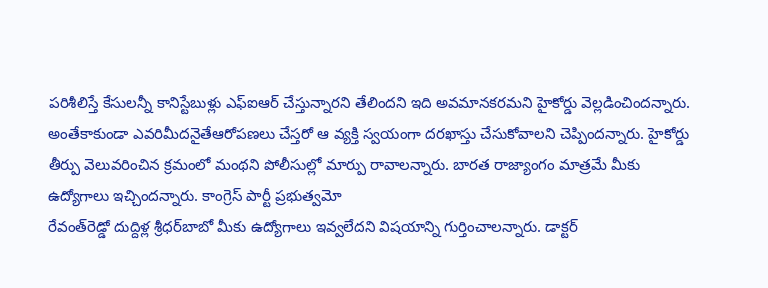పరిశీలిస్తే కేసులన్నీ కానిస్టేబుళ్లు ఎఫ్‌ఐఆర్‌ చేస్తున్నారని తేలిందని ఇది అవమానకరమని హైకోర్డు వెల్లడించిందన్నారు.  అంతేకాకుండా ఎవరిమీదనైతేఆరోపణలు చేస్తరో ఆ వ్యక్తి స్వయంగా దరఖాస్తు చేసుకోవాలని చెప్పిందన్నారు. హైకోర్డు తీర్పు వెలువరించిన క్రమంలో మంథని పోలీసుల్లో మార్పు రావాలన్నారు. బారత రాజ్యాంగం మాత్రమే మీకు ఉద్యోగాలు ఇచ్చిందన్నారు. కాంగ్రెస్‌ పార్టీ ప్రభుత్వమో
రేవంత్‌రెడ్డో దుద్దిళ్ల శ్రీధర్‌బాబో మీకు ఉద్యోగాలు ఇవ్వలేదని విషయాన్ని గుర్తించాలన్నారు. డాక్టర్‌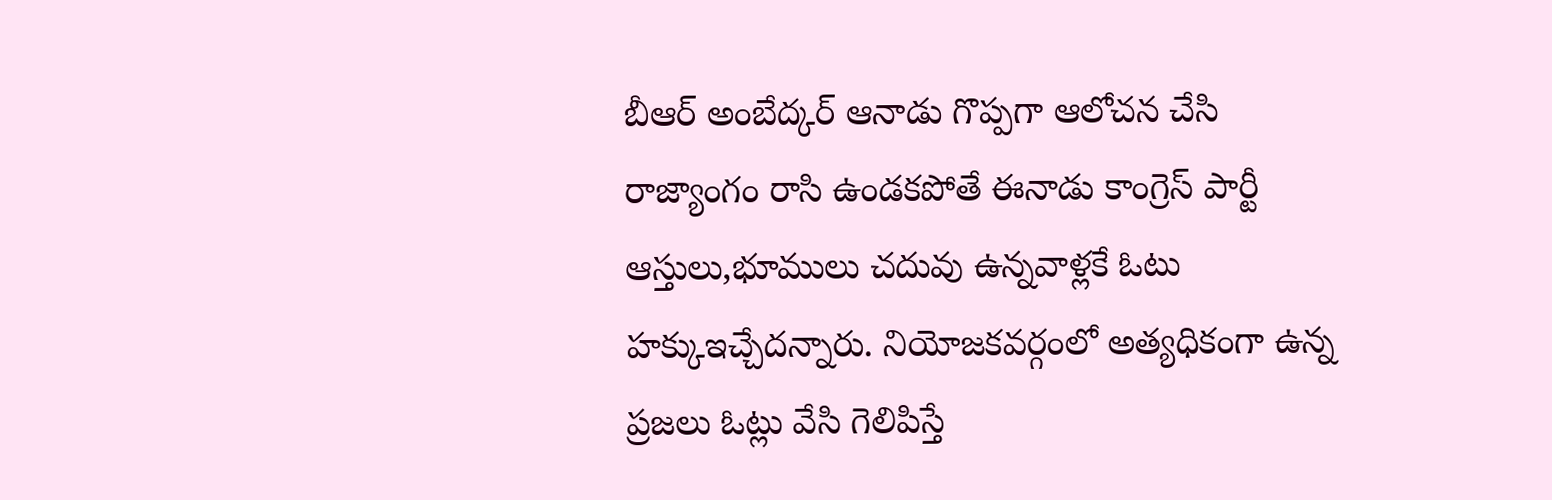బీఆర్‌ అంబేద్కర్‌ ఆనాడు గొప్పగా ఆలోచన చేసి రాజ్యాంగం రాసి ఉండకపోతే ఈనాడు కాంగ్రెస్‌ పార్టీ ఆస్తులు,భూములు చదువు ఉన్నవాళ్లకే ఓటు హక్కుఇచ్చేదన్నారు. నియోజకవర్గంలో అత్యధికంగా ఉన్న ప్రజలు ఓట్లు వేసి గెలిపిస్తే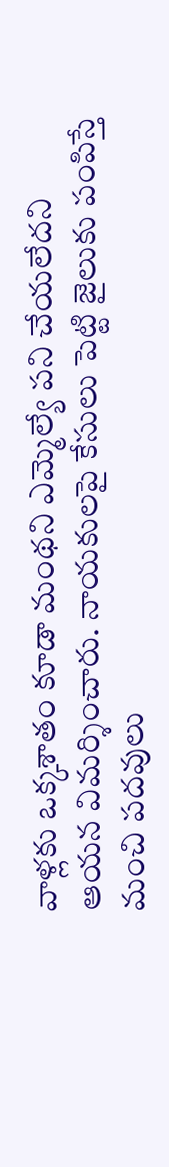వాళ్లకు ఒక్కశాతం కూడా మంథని ఎమ్మెల్యే పని చేయలేదని ఆయన విమర్శించారు. నాయకులపై కేసులు పెట్టి జైలుకు పంపిస్తే మంచి పదవులు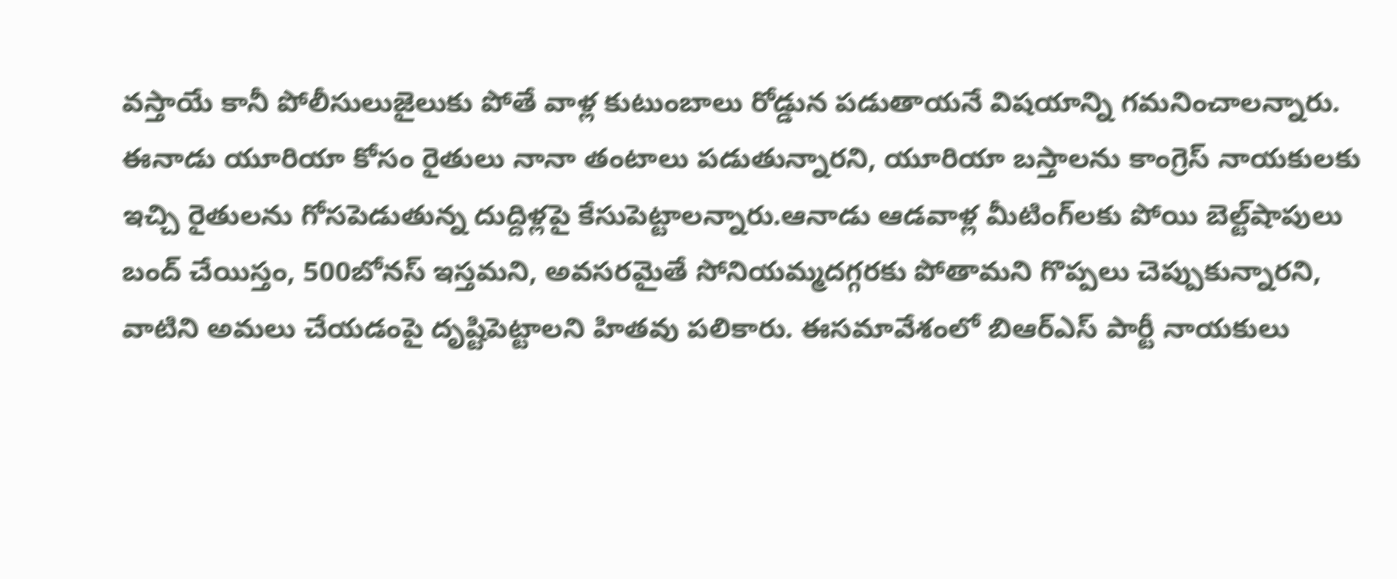వస్తాయే కానీ పోలీసులుజైలుకు పోతే వాళ్ల కుటుంబాలు రోడ్డున పడుతాయనే విషయాన్ని గమనించాలన్నారు.  ఈనాడు యూరియా కోసం రైతులు నానా తంటాలు పడుతున్నారని, యూరియా బస్తాలను కాంగ్రెస్‌ నాయకులకు ఇచ్చి రైతులను గోసపెడుతున్న దుద్దిళ్లపై కేసుపెట్టాలన్నారు.ఆనాడు ఆడవాళ్ల మీటింగ్‌లకు పోయి బెల్ట్‌షాపులు బంద్‌ చేయిస్తం, 500బోనస్‌ ఇస్తమని, అవసరమైతే సోనియమ్మదగ్గరకు పోతామని గొప్పలు చెప్పుకున్నారని, వాటిని అమలు చేయడంపై దృష్టిపెట్టాలని హితవు పలికారు. ఈసమావేశంలో బిఆర్ఎస్ పార్టీ నాయకులు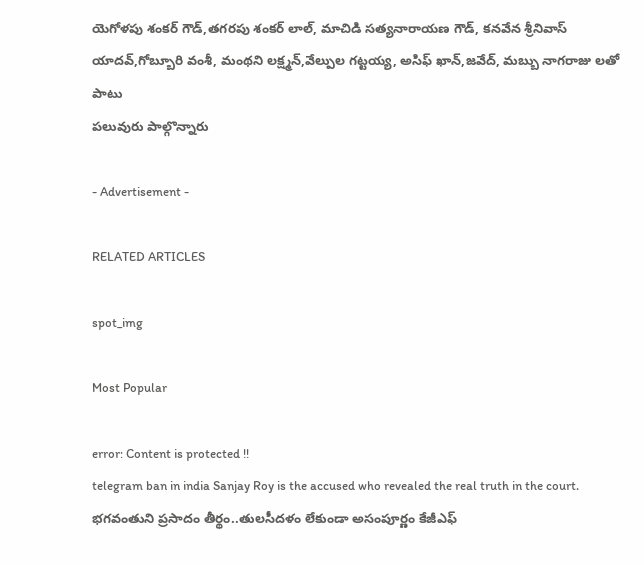యెగోళపు శంకర్ గౌడ్,తగరపు శంకర్ లాల్, మాచిడి సత్యనారాయణ గౌడ్, కనవేన శ్రీనివాస్ యాదవ్,గోబ్బూరి వంశీ, మంథని లక్ష్మన్,వేల్పుల గట్టయ్య, అసిఫ్ ఖాన్,జవేద్, మబ్బు నాగరాజు లతో పాటు
పలువురు పాల్గొన్నారు

- Advertisement -

RELATED ARTICLES

spot_img

Most Popular

error: Content is protected !!
telegram ban in india Sanjay Roy is the accused who revealed the real truth in the court. భగవంతుని ప్రసాదం తీర్థం..తులసీదళం లేకుండా అసంపూర్ణం కేజీఎఫ్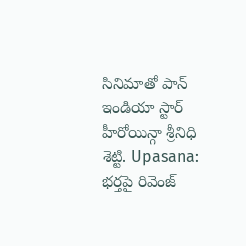సినిమాతో పాన్ ఇండియా స్టార్ హీరోయిన్గా శ్రీనిధి శెట్టి. Upasana: భర్తపై రివెంజ్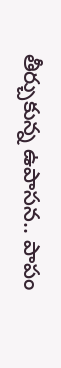తీర్చుకున్న ఉపాసన.. పాపం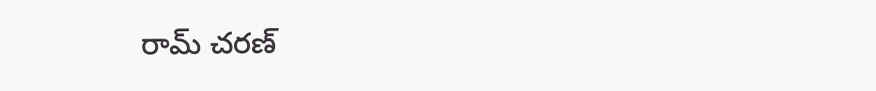రామ్ చరణ్